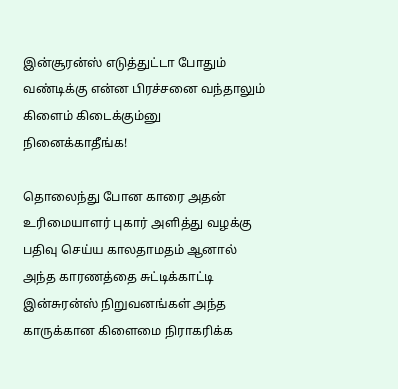இன்சூரன்ஸ் எடுத்துட்டா போதும் வண்டிக்கு என்ன பிரச்சனை வந்தாலும் கிளைம் கிடைக்கும்னு நினைக்காதீங்க!

தொலைந்து போன காரை அதன் உரிமையாளர் புகார் அளித்து வழக்கு பதிவு செய்ய காலதாமதம் ஆனால் அந்த காரணத்தை சுட்டிக்காட்டி இன்சுரன்ஸ் நிறுவனங்கள் அந்த காருக்கான கிளைமை நிராகரிக்க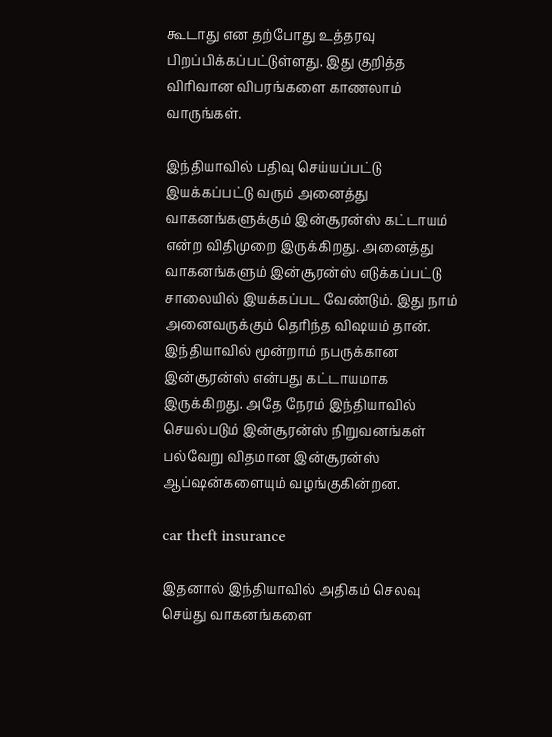கூடாது என தற்போது உத்தரவு பிறப்பிக்கப்பட்டுள்ளது. இது குறித்த விரிவான விபரங்களை காணலாம் வாருங்கள்.

இந்தியாவில் பதிவு செய்யப்பட்டு இயக்கப்பட்டு வரும் அனைத்து வாகனங்களுக்கும் இன்சூரன்ஸ் கட்டாயம் என்ற விதிமுறை இருக்கிறது. அனைத்து வாகனங்களும் இன்சூரன்ஸ் எடுக்கப்பட்டு சாலையில் இயக்கப்பட வேண்டும். இது நாம் அனைவருக்கும் தெரிந்த விஷயம் தான். இந்தியாவில் மூன்றாம் நபருக்கான இன்சூரன்ஸ் என்பது கட்டாயமாக இருக்கிறது. அதே நேரம் இந்தியாவில் செயல்படும் இன்சூரன்ஸ் நிறுவனங்கள் பல்வேறு விதமான இன்சூரன்ஸ் ஆப்ஷன்களையும் வழங்குகின்றன.

car theft insurance

இதனால் இந்தியாவில் அதிகம் செலவு செய்து வாகனங்களை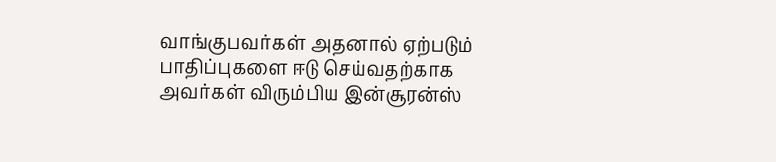வாங்குபவர்கள் அதனால் ஏற்படும் பாதிப்புகளை ஈடு செய்வதற்காக அவர்கள் விரும்பிய இன்சூரன்ஸ்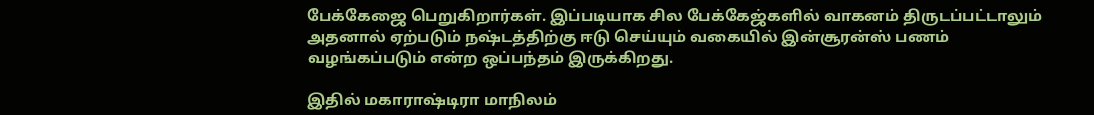பேக்கேஜை பெறுகிறார்கள். இப்படியாக சில பேக்கேஜ்களில் வாகனம் திருடப்பட்டாலும் அதனால் ஏற்படும் நஷ்டத்திற்கு ஈடு செய்யும் வகையில் இன்சூரன்ஸ் பணம் வழங்கப்படும் என்ற ஒப்பந்தம் இருக்கிறது.

இதில் மகாராஷ்டிரா மாநிலம்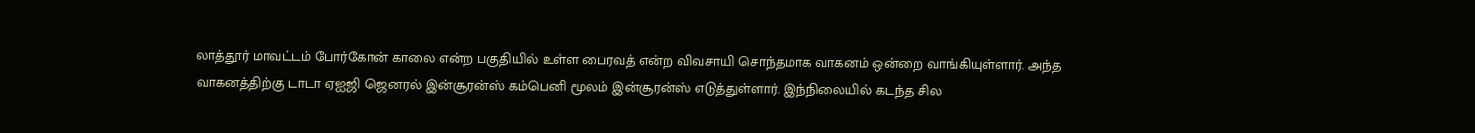லாத்தூர் மாவட்டம் போர்கோன் காலை என்ற பகுதியில் உள்ள பைரவத் என்ற விவசாயி சொந்தமாக வாகனம் ஒன்றை வாங்கியுள்ளார். அந்த வாகனத்திற்கு டாடா ஏஐஜி ஜெனரல் இன்சூரன்ஸ் கம்பெனி மூலம் இன்சூரன்ஸ் எடுத்துள்ளார். இந்நிலையில் கடந்த சில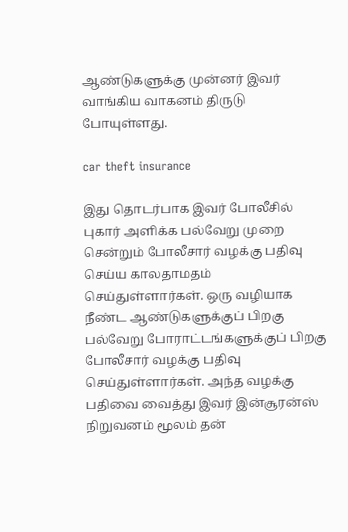ஆண்டுகளுக்கு முன்னர் இவர் வாங்கிய வாகனம் திருடு போயுள்ளது.

car theft insurance

இது தொடர்பாக இவர் போலீசில் புகார் அளிக்க பல்வேறு முறை சென்றும் போலீசார் வழக்கு பதிவு செய்ய காலதாமதம் செய்துள்ளார்கள். ஒரு வழியாக நீண்ட ஆண்டுகளுக்குப் பிறகு பல்வேறு போராட்டங்களுக்குப் பிறகு போலீசார் வழக்கு பதிவு செய்துள்ளார்கள். அந்த வழக்கு பதிவை வைத்து இவர் இன்சூரன்ஸ் நிறுவனம் மூலம் தன்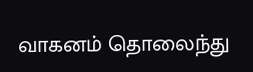வாகனம் தொலைந்து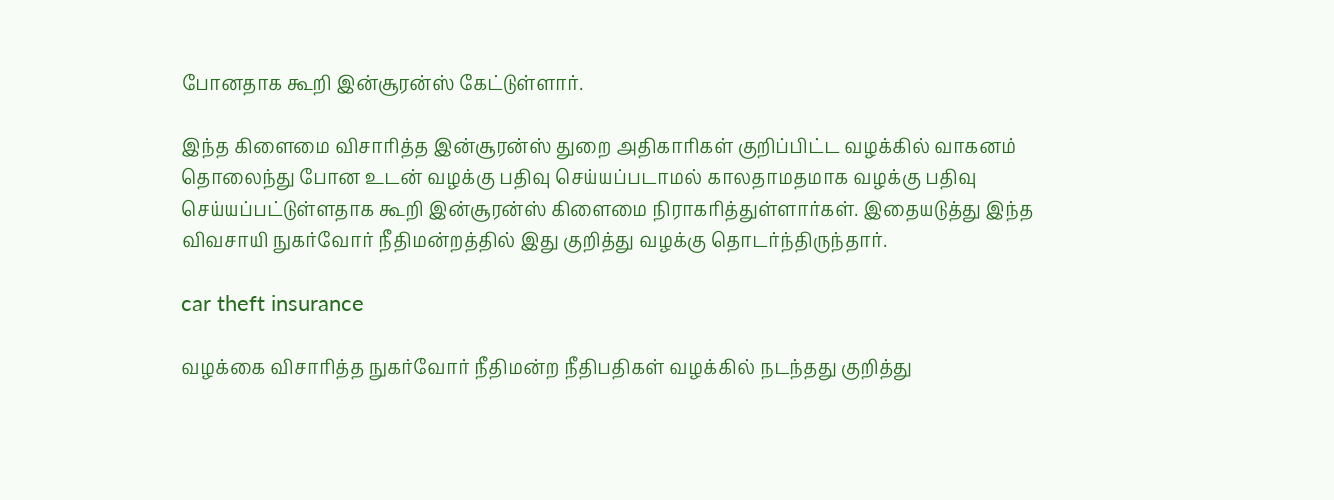போனதாக கூறி இன்சூரன்ஸ் கேட்டுள்ளார்.

இந்த கிளைமை விசாரித்த இன்சூரன்ஸ் துறை அதிகாரிகள் குறிப்பிட்ட வழக்கில் வாகனம் தொலைந்து போன உடன் வழக்கு பதிவு செய்யப்படாமல் காலதாமதமாக வழக்கு பதிவு செய்யப்பட்டுள்ளதாக கூறி இன்சூரன்ஸ் கிளைமை நிராகரித்துள்ளார்கள். இதையடுத்து இந்த விவசாயி நுகர்வோர் நீதிமன்றத்தில் இது குறித்து வழக்கு தொடர்ந்திருந்தார்.

car theft insurance

வழக்கை விசாரித்த நுகர்வோர் நீதிமன்ற நீதிபதிகள் வழக்கில் நடந்தது குறித்து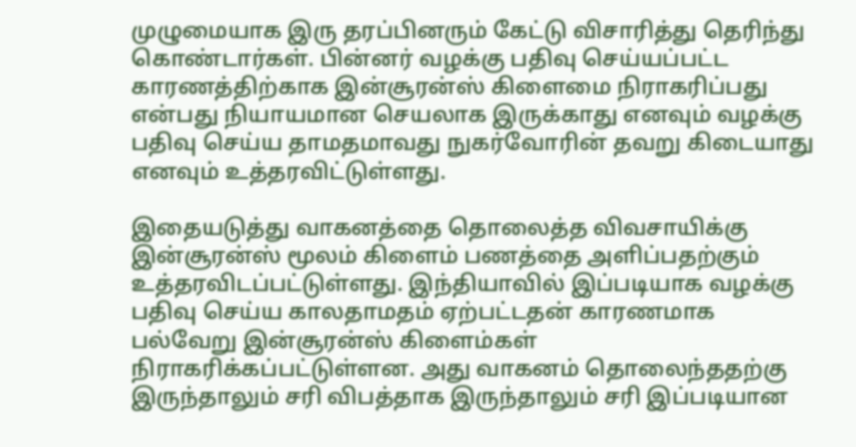முழுமையாக இரு தரப்பினரும் கேட்டு விசாரித்து தெரிந்து கொண்டார்கள். பின்னர் வழக்கு பதிவு செய்யப்பட்ட காரணத்திற்காக இன்சூரன்ஸ் கிளைமை நிராகரிப்பது என்பது நியாயமான செயலாக இருக்காது எனவும் வழக்கு பதிவு செய்ய தாமதமாவது நுகர்வோரின் தவறு கிடையாது எனவும் உத்தரவிட்டுள்ளது.

இதையடுத்து வாகனத்தை தொலைத்த விவசாயிக்கு இன்சூரன்ஸ் மூலம் கிளைம் பணத்தை அளிப்பதற்கும் உத்தரவிடப்பட்டுள்ளது. இந்தியாவில் இப்படியாக வழக்கு பதிவு செய்ய காலதாமதம் ஏற்பட்டதன் காரணமாக பல்வேறு இன்சூரன்ஸ் கிளைம்கள் நிராகரிக்கப்பட்டுள்ளன. அது வாகனம் தொலைந்ததற்கு இருந்தாலும் சரி விபத்தாக இருந்தாலும் சரி இப்படியான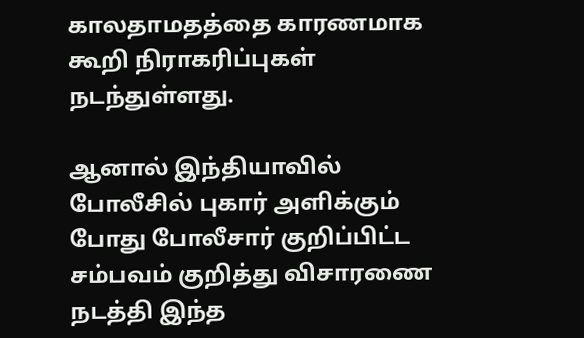காலதாமதத்தை காரணமாக கூறி நிராகரிப்புகள் நடந்துள்ளது.

ஆனால் இந்தியாவில் போலீசில் புகார் அளிக்கும் போது போலீசார் குறிப்பிட்ட சம்பவம் குறித்து விசாரணை நடத்தி இந்த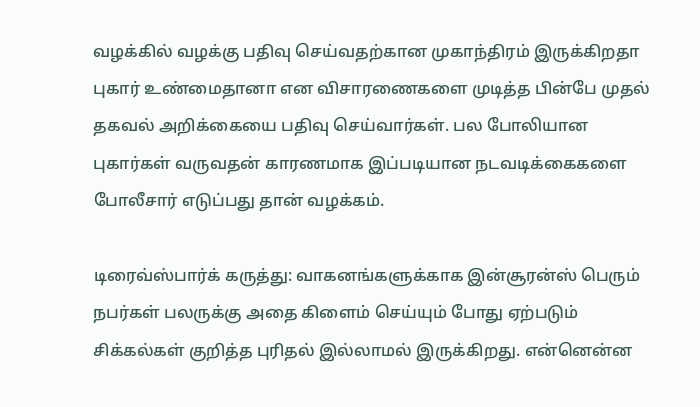வழக்கில் வழக்கு பதிவு செய்வதற்கான முகாந்திரம் இருக்கிறதா புகார் உண்மைதானா என விசாரணைகளை முடித்த பின்பே முதல் தகவல் அறிக்கையை பதிவு செய்வார்கள். பல போலியான புகார்கள் வருவதன் காரணமாக இப்படியான நடவடிக்கைகளை போலீசார் எடுப்பது தான் வழக்கம்.

டிரைவ்ஸ்பார்க் கருத்து: வாகனங்களுக்காக இன்சூரன்ஸ் பெரும் நபர்கள் பலருக்கு அதை கிளைம் செய்யும் போது ஏற்படும் சிக்கல்கள் குறித்த புரிதல் இல்லாமல் இருக்கிறது. என்னென்ன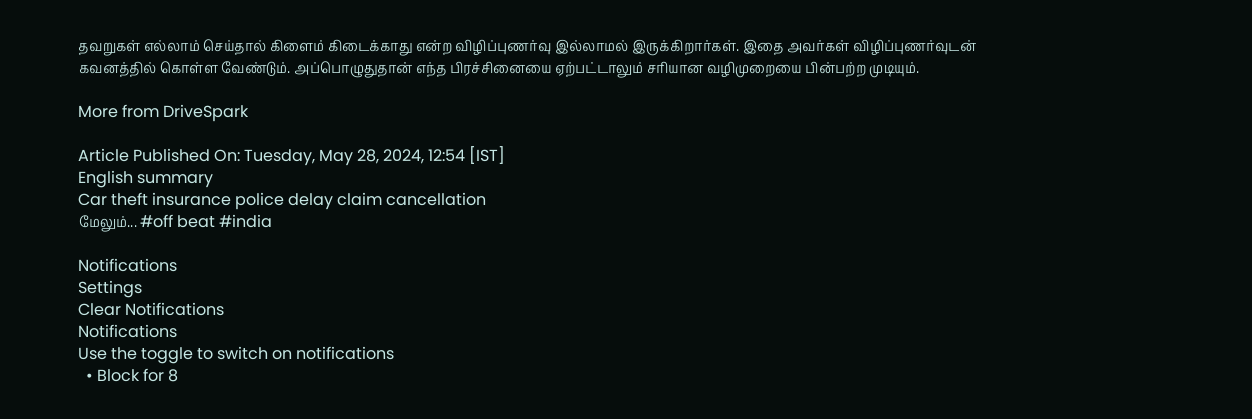தவறுகள் எல்லாம் செய்தால் கிளைம் கிடைக்காது என்ற விழிப்புணர்வு இல்லாமல் இருக்கிறார்கள். இதை அவர்கள் விழிப்புணர்வுடன் கவனத்தில் கொள்ள வேண்டும். அப்பொழுதுதான் எந்த பிரச்சினையை ஏற்பட்டாலும் சரியான வழிமுறையை பின்பற்ற முடியும்.

More from DriveSpark

Article Published On: Tuesday, May 28, 2024, 12:54 [IST]
English summary
Car theft insurance police delay claim cancellation
மேலும்... #off beat #india

Notifications
Settings
Clear Notifications
Notifications
Use the toggle to switch on notifications
  • Block for 8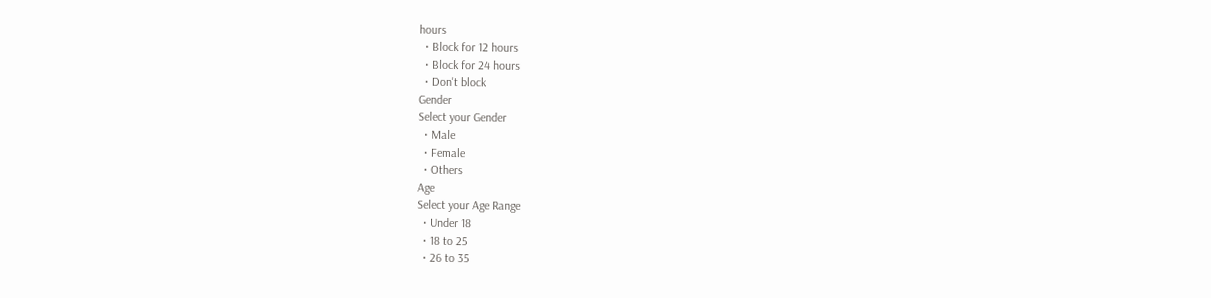hours
  • Block for 12 hours
  • Block for 24 hours
  • Don't block
Gender
Select your Gender
  • Male
  • Female
  • Others
Age
Select your Age Range
  • Under 18
  • 18 to 25
  • 26 to 35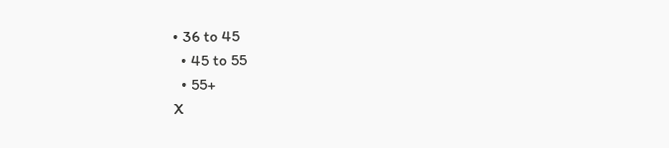• 36 to 45
  • 45 to 55
  • 55+
X